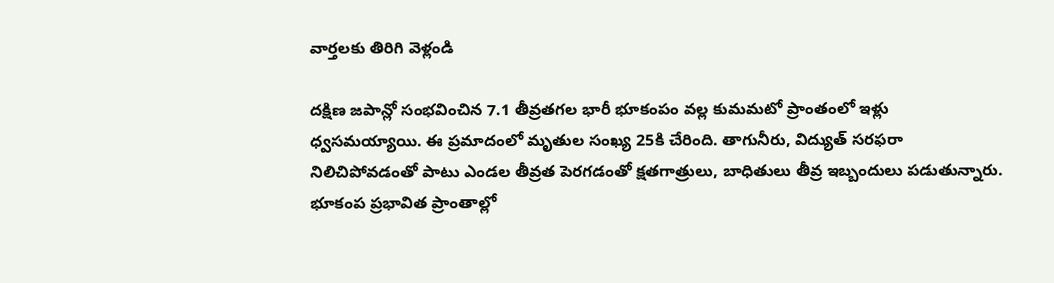వార్తలకు తిరిగి వెళ్లండి

దక్షిణ జపాన్లో సంభవించిన 7.1 తీవ్రతగల భారీ భూకంపం వల్ల కుమమటో ప్రాంతంలో ఇళ్లు ధ్వసమయ్యాయి. ఈ ప్రమాదంలో మృతుల సంఖ్య 25కి చేరింది. తాగునీరు, విద్యుత్ సరఫరా నిలిచిపోవడంతో పాటు ఎండల తీవ్రత పెరగడంతో క్షతగాత్రులు, బాధితులు తీవ్ర ఇబ్బందులు పడుతున్నారు.
భూకంప ప్రభావిత ప్రాంతాల్లో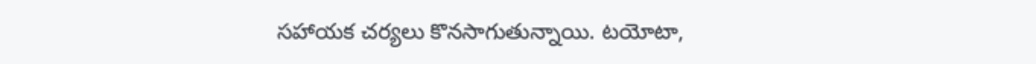సహాయక చర్యలు కొనసాగుతున్నాయి. టయోటా,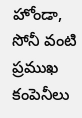హోండా, సోనీ వంటి ప్రముఖ కంపెనీలు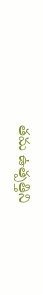తమ ఉత్పత్తిని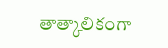తాత్కాలికంగా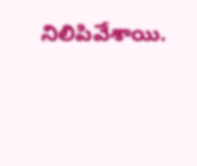నిలిపివేశాయి.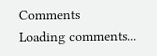Comments
Loading comments...